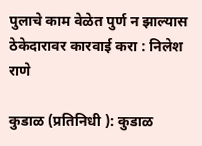पुलाचे काम वेळेत पुर्ण न झाल्यास ठेकेदारावर कारवाई करा : निलेश राणे

कुडाळ (प्रतिनिधी ): कुडाळ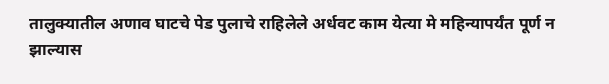तालुक्यातील अणाव घाटचे पेड पुलाचे राहिलेले अर्धवट काम येत्या मे महिन्यापर्यंत पूर्ण न झाल्यास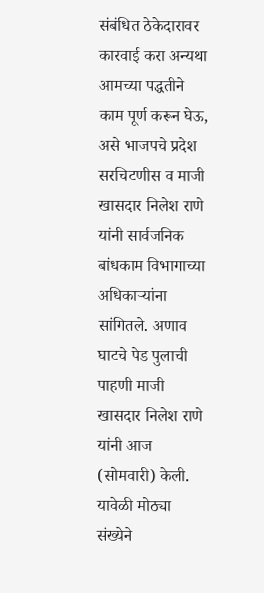संबंधित ठेकेदारावर कारवाई करा अन्यथा आमच्या पद्धतीने काम पूर्ण करून घेऊ, असे भाजपचे प्रदेश सरचिटणीस व माजी खासदार निलेश राणे यांनी सार्वजनिक बांधकाम विभागाच्या अधिकाऱ्यांना सांगितले. अणाव घाटचे पेड पुलाची पाहणी माजी खासदार निलेश राणे यांनी आज (सोमवारी) केली. यावेळी मोठ्या संख्येने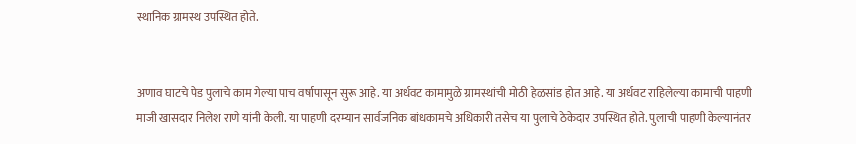स्थानिक ग्रामस्थ उपस्थित होते.


अणाव घाटचे पेड पुलाचे काम गेल्या पाच वर्षापासून सुरू आहे. या अर्धवट कामामुळे ग्रामस्थांची मोठी हेळसांड होत आहे. या अर्धवट राहिलेल्या कामाची पाहणी माजी खासदार निलेश राणे यांनी केली. या पाहणी दरम्यान सार्वजनिक बांधकामचे अधिकारी तसेच या पुलाचे ठेकेदार उपस्थित होते. पुलाची पाहणी केल्यानंतर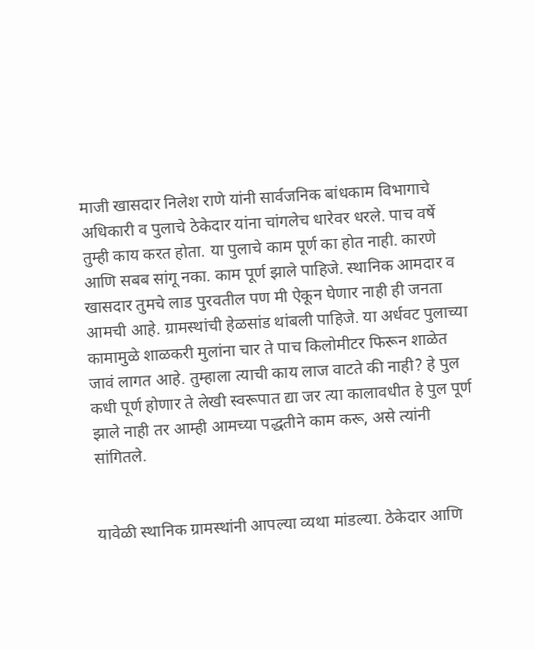माजी खासदार निलेश राणे यांनी सार्वजनिक बांधकाम विभागाचे अधिकारी व पुलाचे ठेकेदार यांना चांगलेच धारेवर धरले. पाच वर्षे तुम्ही काय करत होता. या पुलाचे काम पूर्ण का होत नाही. कारणे आणि सबब सांगू नका. काम पूर्ण झाले पाहिजे. स्थानिक आमदार व खासदार तुमचे लाड पुरवतील पण मी ऐकून घेणार नाही ही जनता आमची आहे. ग्रामस्थांची हेळसांड थांबली पाहिजे. या अर्धवट पुलाच्या कामामुळे शाळकरी मुलांना चार ते पाच किलोमीटर फिरून शाळेत जावं लागत आहे. तुम्हाला त्याची काय लाज वाटते की नाही? हे पुल कधी पूर्ण होणार ते लेखी स्वरूपात द्या जर त्या कालावधीत हे पुल पूर्ण झाले नाही तर आम्ही आमच्या पद्धतीने काम करू, असे त्यांनी सांगितले.


यावेळी स्थानिक ग्रामस्थांनी आपल्या व्यथा मांडल्या. ठेकेदार आणि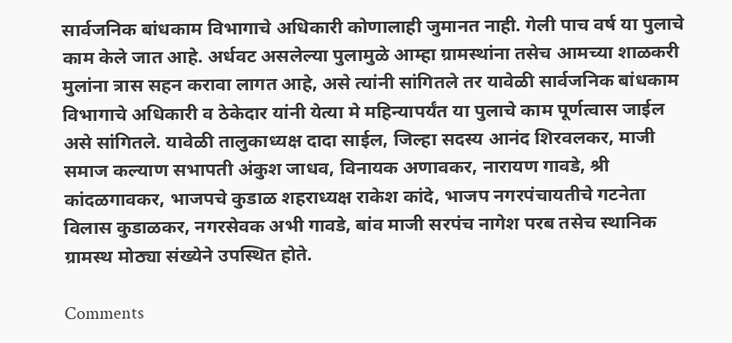सार्वजनिक बांधकाम विभागाचे अधिकारी कोणालाही जुमानत नाही. गेली पाच वर्ष या पुलाचे काम केले जात आहे. अर्धवट असलेल्या पुलामुळे आम्हा ग्रामस्थांना तसेच आमच्या शाळकरी मुलांना त्रास सहन करावा लागत आहे, असे त्यांनी सांगितले तर यावेळी सार्वजनिक बांधकाम विभागाचे अधिकारी व ठेकेदार यांनी येत्या मे महिन्यापर्यंत या पुलाचे काम पूर्णत्वास जाईल असे सांगितले. यावेळी तालुकाध्यक्ष दादा साईल, जिल्हा सदस्य आनंद शिरवलकर, माजी समाज कल्याण सभापती अंकुश जाधव, विनायक अणावकर, नारायण गावडे, श्री कांदळगावकर, भाजपचे कुडाळ शहराध्यक्ष राकेश कांदे, भाजप नगरपंचायतीचे गटनेता विलास कुडाळकर, नगरसेवक अभी गावडे, बांव माजी सरपंच नागेश परब तसेच स्थानिक ग्रामस्थ मोठ्या संख्येने उपस्थित होते.

Comments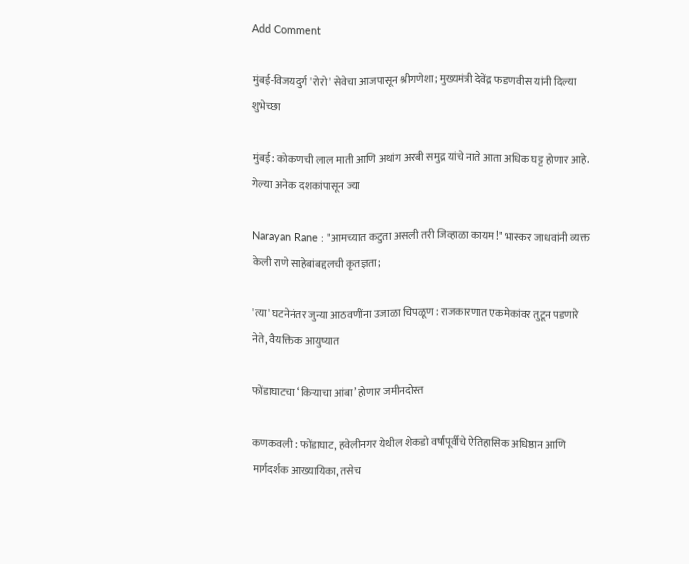Add Comment

मुंबई-विजयदुर्ग 'रोरो' सेवेचा आजपासून श्रीगणेशा; मुख्यमंत्री देवेंद्र फडणवीस यांनी दिल्या शुभेच्छा

मुंबई: कोकणची लाल माती आणि अथांग अरबी समुद्र यांचे नाते आता अधिक घट्ट होणार आहे. गेल्या अनेक दशकांपासून ज्या

Narayan Rane : "आमच्यात कटुता असली तरी जिव्हाळा कायम!" भास्कर जाधवांनी व्यक्त केली राणे साहेबांबद्दलची कृतज्ञता;

'त्या' घटनेनंतर जुन्या आठवणींना उजाळा चिपळूण : राजकारणात एकमेकांवर तुटून पडणारे नेते, वैयक्तिक आयुष्यात

फोंडाघाटचा ‘किऱ्याचा आंबा’ होणार जमीनदोस्त

कणकवली : फोंडाघाट, हवेलीनगर येथील शेकडो वर्षांपूर्वीचे ऐतिहासिक अधिष्ठान आणि मार्गदर्शक आख्यायिका, तसेच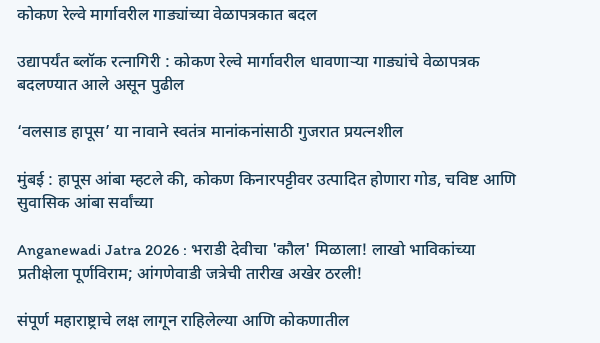कोकण रेल्वे मार्गावरील गाड्यांच्या वेळापत्रकात बदल

उद्यापर्यंत ब्लॉक रत्नागिरी : कोकण रेल्वे मार्गावरील धावणाऱ्या गाड्यांचे वेळापत्रक बदलण्यात आले असून पुढील

‘वलसाड हापूस’ या नावाने स्वतंत्र मानांकनांसाठी गुजरात प्रयत्नशील

मुंबई : हापूस आंबा म्हटले की, कोकण किनारपट्टीवर उत्पादित होणारा गोड, चविष्ट आणि सुवासिक आंबा सर्वांच्या

Anganewadi Jatra 2026 : भराडी देवीचा 'कौल' मिळाला! लाखो भाविकांच्या प्रतीक्षेला पूर्णविराम; आंगणेवाडी जत्रेची तारीख अखेर ठरली!

संपूर्ण महाराष्ट्राचे लक्ष लागून राहिलेल्या आणि कोकणातील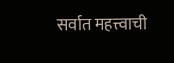सर्वात महत्त्वाची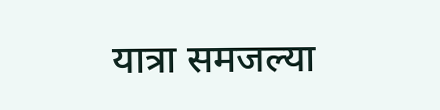यात्रा समजल्या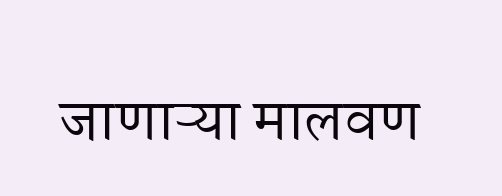जाणाऱ्या मालवण